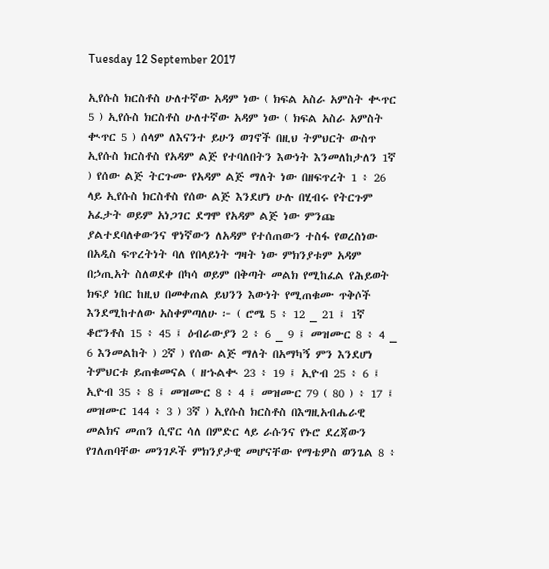Tuesday 12 September 2017

ኢየሱስ ክርስቶስ ሁለተኛው አዳም ነው ( ክፍል አስራ አምስት ቊጥር 5 ) ኢየሱስ ክርስቶስ ሁለተኛው አዳም ነው ( ክፍል አስራ አምስት ቊጥር 5 ) ሰላም ለእናንተ ይሁን ወገኖች በዚህ ትምህርት ውስጥ ኢየሱስ ክርስቶስ የአዳም ልጅ የተባለበትን እውነት እንመለከታለን 1ኛ ) የሰው ልጅ ትርጉሙ የአዳም ልጅ ማለት ነው በዘፍጥረት 1 ፥ 26 ላይ ኢየሱስ ክርስቶስ የሰው ልጅ እንደሆነ ሁሉ በሂብሩ የትርጉም አፈታት ወይም አነጋገር ደግሞ የአዳም ልጅ ነው ምንጩ ያልተደባለቀውንና ዋነኛውን ለአዳም የተሰጠውን ተስፋ የወረስነው በአዲስ ፍጥረትነት ባለ የበላይነት ግዛት ነው ምክንያቱም አዳም በኃጢአት ስለወደቀ በካሳ ወይም በቅጣት መልክ የሚከፈል የሕይወት ክፍያ ነበር ከዚህ በመቀጠል ይህንን እውነት የሚጠቁሙ ጥቅሶች እንደሚከተለው አስቀምጣለሁ ፦ ( ሮሜ 5 ፥ 12 _ 21 ፤ 1ኛ ቆሮንቶስ 15 ፥ 45 ፤ ዕብራውያን 2 ፥ 6 _ 9 ፤ መዝሙር 8 ፥ 4 _ 6 እንመልከት ) 2ኛ ) የሰው ልጅ ማለት በአማካኝ ምን እንደሆነ ትምህርቱ ይጠቁመናል ( ዘኁልቊ 23 ፥ 19 ፤ ኢዮብ 25 ፥ 6 ፤ ኢዮብ 35 ፥ 8 ፤ መዝሙር 8 ፥ 4 ፤ መዝሙር 79 ( 80 ) ፥ 17 ፤ መዝሙር 144 ፥ 3 ) 3ኛ ) ኢየሱስ ክርስቶስ በእግዚአብሔራዊ መልክና መጠን ሲኖር ሳለ በምድር ላይ ራሱንና የኑሮ ደረጃውን የገለጠባቸው መንገዶች ምክንያታዊ መሆናቸው የማቴዎስ ወንጌል 8 ፥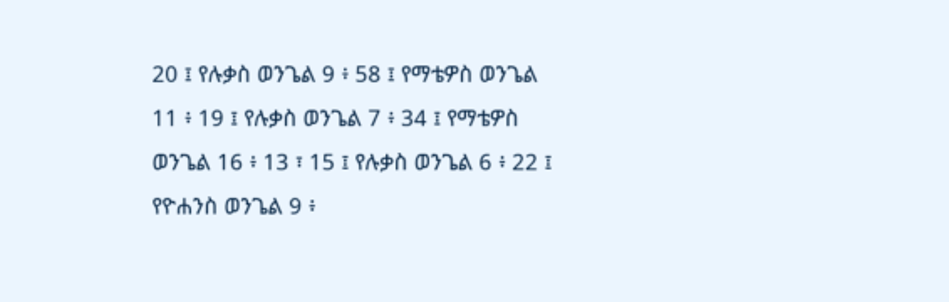20 ፤ የሉቃስ ወንጌል 9 ፥ 58 ፤ የማቴዎስ ወንጌል 11 ፥ 19 ፤ የሉቃስ ወንጌል 7 ፥ 34 ፤ የማቴዎስ ወንጌል 16 ፥ 13 ፣ 15 ፤ የሉቃስ ወንጌል 6 ፥ 22 ፤ የዮሐንስ ወንጌል 9 ፥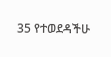35 የተወደዳችሁ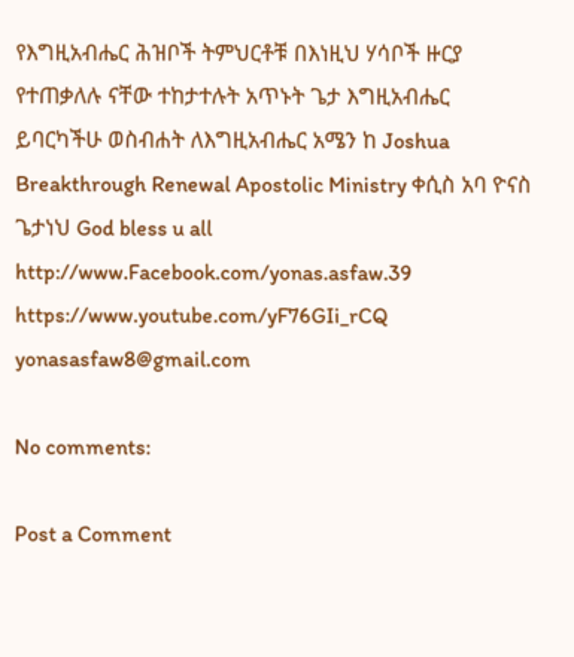የእግዚአብሔር ሕዝቦች ትምህርቶቹ በእነዚህ ሃሳቦች ዙርያ የተጠቃለሉ ናቸው ተከታተሉት አጥኑት ጌታ እግዚአብሔር ይባርካችሁ ወስብሐት ለእግዚአብሔር አሜን ከ Joshua Breakthrough Renewal Apostolic Ministry ቀሲስ አባ ዮናስ ጌታነህ God bless u all http://www.Facebook.com/yonas.asfaw.39 https://www.youtube.com/yF76GIi_rCQ yonasasfaw8@gmail.com

No comments:

Post a Comment